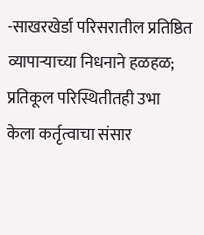-साखरखेर्डा परिसरातील प्रतिष्ठित व्यापाऱ्याच्या निधनाने हळहळ; प्रतिकूल परिस्थितीतही उभा केला कर्तृत्वाचा संसार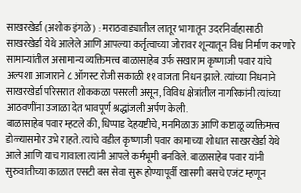साखरखेर्डा (अशोक इंगळे) : मराठवाड्यातील लातूर भागातून उदरनिर्वाहासाठी साखरखेर्डा येथे आलेले आणि आपल्या कर्तृत्वाच्या जोरावर शून्यातून विश्व निर्माण करणारे सामान्यांतील असामान्य व्यक्तिमत्त्व बाळासाहेब उर्फ सखाराम कृष्णाजी पवार यांचे अल्पशा आजाराने ८ ऑगस्ट रोजी सकाळी ११ वाजता निधन झाले. त्यांच्या निधनाने साखरखेर्डा परिसरात शोककळा पसरली असून, विविध क्षेत्रांतील नागरिकांनी त्यांच्या आठवणींना उजाळा देत भावपूर्ण श्रद्धांजली अर्पण केली.
बाळासाहेब पवार म्हटले की, धिप्पाड देहयष्टीचे, मनमिळाऊ आणि कष्टाळू व्यक्तिमत्त्व डोळ्यासमोर उभे राहते. त्यांचे वडील कृष्णाजी पवार कामाच्या शोधात साखरखेर्डा येथे आले आणि याच गावाला त्यांनी आपले कर्मभूमी बनविले. बाळासाहेब पवार यांनी सुरुवातीच्या काळात एसटी बस सेवा सुरू होण्यापूर्वी खासगी बसचे एजंट म्हणून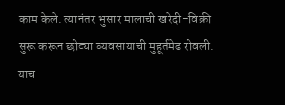काम केले. त्यानंतर भुसार मालाची खरेदी-विक्री सुरू करून छोट्या व्यवसायाची मुहूर्तमेढ रोवली. याच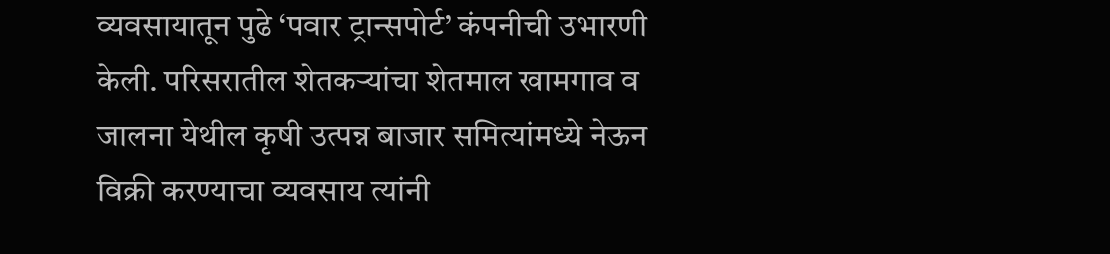व्यवसायातून पुढे ‘पवार ट्रान्सपोर्ट’ कंपनीची उभारणी केली. परिसरातील शेतकऱ्यांचा शेतमाल खामगाव व जालना येथील कृषी उत्पन्न बाजार समित्यांमध्ये नेऊन विक्री करण्याचा व्यवसाय त्यांनी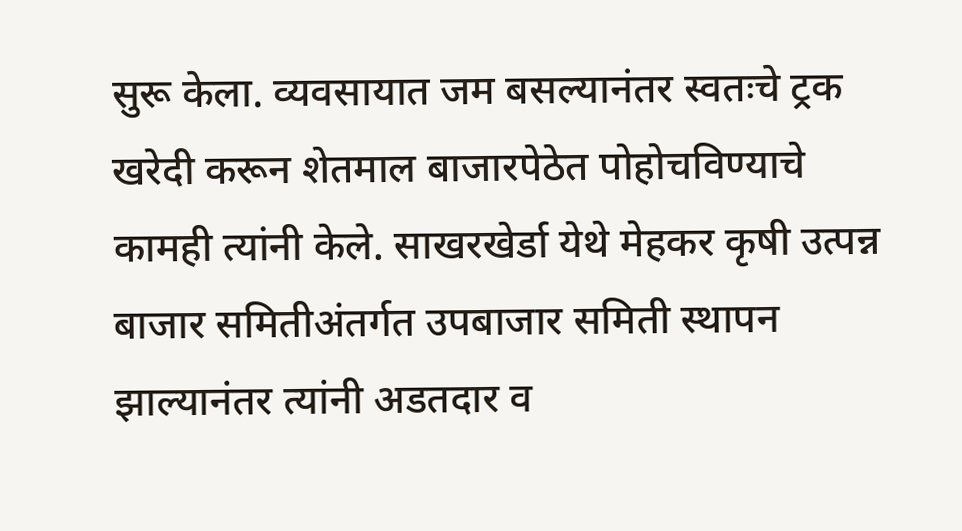सुरू केला. व्यवसायात जम बसल्यानंतर स्वतःचे ट्रक खरेदी करून शेतमाल बाजारपेठेत पोहोचविण्याचे कामही त्यांनी केले. साखरखेर्डा येथे मेहकर कृषी उत्पन्न बाजार समितीअंतर्गत उपबाजार समिती स्थापन झाल्यानंतर त्यांनी अडतदार व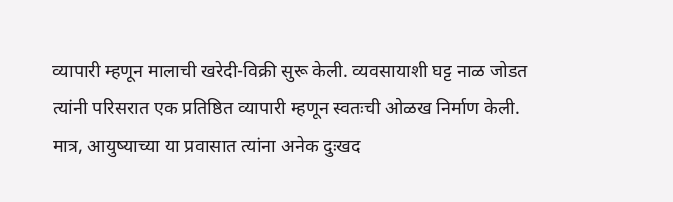व्यापारी म्हणून मालाची खरेदी-विक्री सुरू केली. व्यवसायाशी घट्ट नाळ जोडत त्यांनी परिसरात एक प्रतिष्ठित व्यापारी म्हणून स्वतःची ओळख निर्माण केली. मात्र, आयुष्याच्या या प्रवासात त्यांना अनेक दुःखद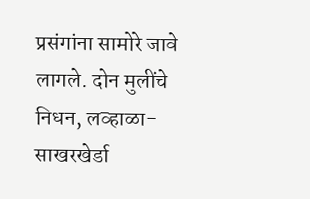प्रसंगांना सामोरे जावे लागले. दोन मुलींचे निधन, लव्हाळा-साखरखेर्डा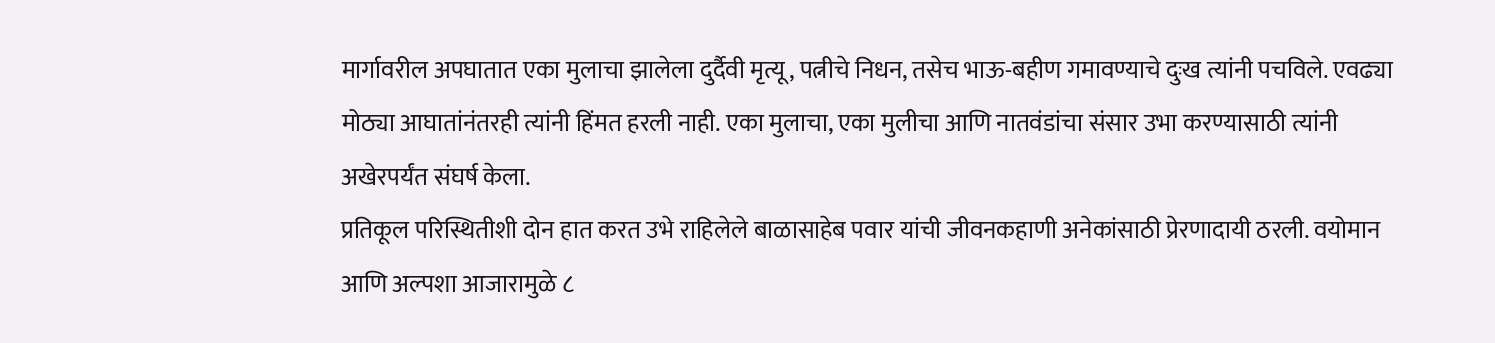मार्गावरील अपघातात एका मुलाचा झालेला दुर्दैवी मृत्यू, पत्नीचे निधन, तसेच भाऊ-बहीण गमावण्याचे दुःख त्यांनी पचविले. एवढ्या मोठ्या आघातांनंतरही त्यांनी हिंमत हरली नाही. एका मुलाचा, एका मुलीचा आणि नातवंडांचा संसार उभा करण्यासाठी त्यांनी अखेरपर्यंत संघर्ष केला.
प्रतिकूल परिस्थितीशी दोन हात करत उभे राहिलेले बाळासाहेब पवार यांची जीवनकहाणी अनेकांसाठी प्रेरणादायी ठरली. वयोमान आणि अल्पशा आजारामुळे ८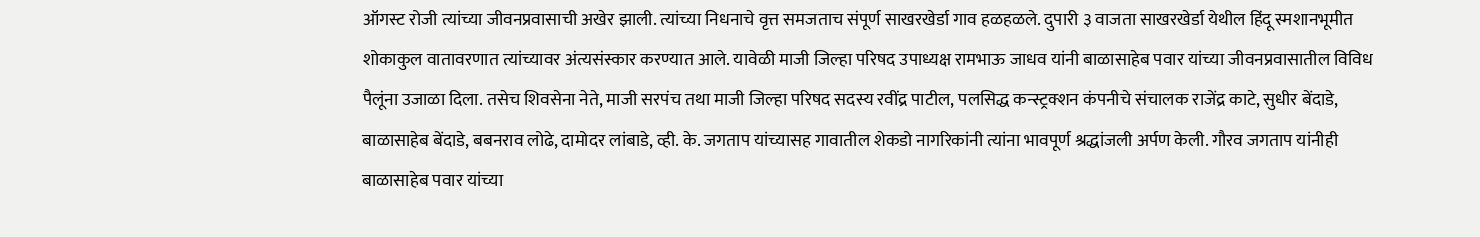ऑगस्ट रोजी त्यांच्या जीवनप्रवासाची अखेर झाली. त्यांच्या निधनाचे वृत्त समजताच संपूर्ण साखरखेर्डा गाव हळहळले. दुपारी ३ वाजता साखरखेर्डा येथील हिंदू स्मशानभूमीत शोकाकुल वातावरणात त्यांच्यावर अंत्यसंस्कार करण्यात आले. यावेळी माजी जिल्हा परिषद उपाध्यक्ष रामभाऊ जाधव यांनी बाळासाहेब पवार यांच्या जीवनप्रवासातील विविध पैलूंना उजाळा दिला. तसेच शिवसेना नेते, माजी सरपंच तथा माजी जिल्हा परिषद सदस्य रवींद्र पाटील, पलसिद्ध कन्स्ट्रक्शन कंपनीचे संचालक राजेंद्र काटे, सुधीर बेंदाडे, बाळासाहेब बेंदाडे, बबनराव लोढे, दामोदर लांबाडे, व्ही. के. जगताप यांच्यासह गावातील शेकडो नागरिकांनी त्यांना भावपूर्ण श्रद्धांजली अर्पण केली. गौरव जगताप यांनीही बाळासाहेब पवार यांच्या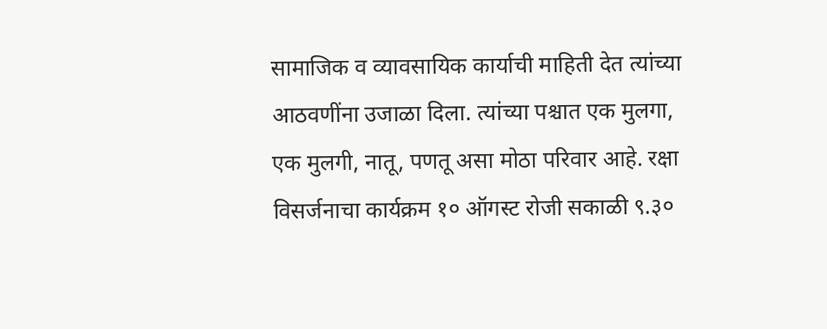सामाजिक व व्यावसायिक कार्याची माहिती देत त्यांच्या आठवणींना उजाळा दिला. त्यांच्या पश्चात एक मुलगा, एक मुलगी, नातू, पणतू असा मोठा परिवार आहे. रक्षा विसर्जनाचा कार्यक्रम १० ऑगस्ट रोजी सकाळी ९.३०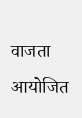वाजता आयोजित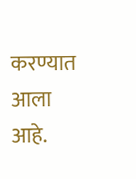करण्यात आला आहे.